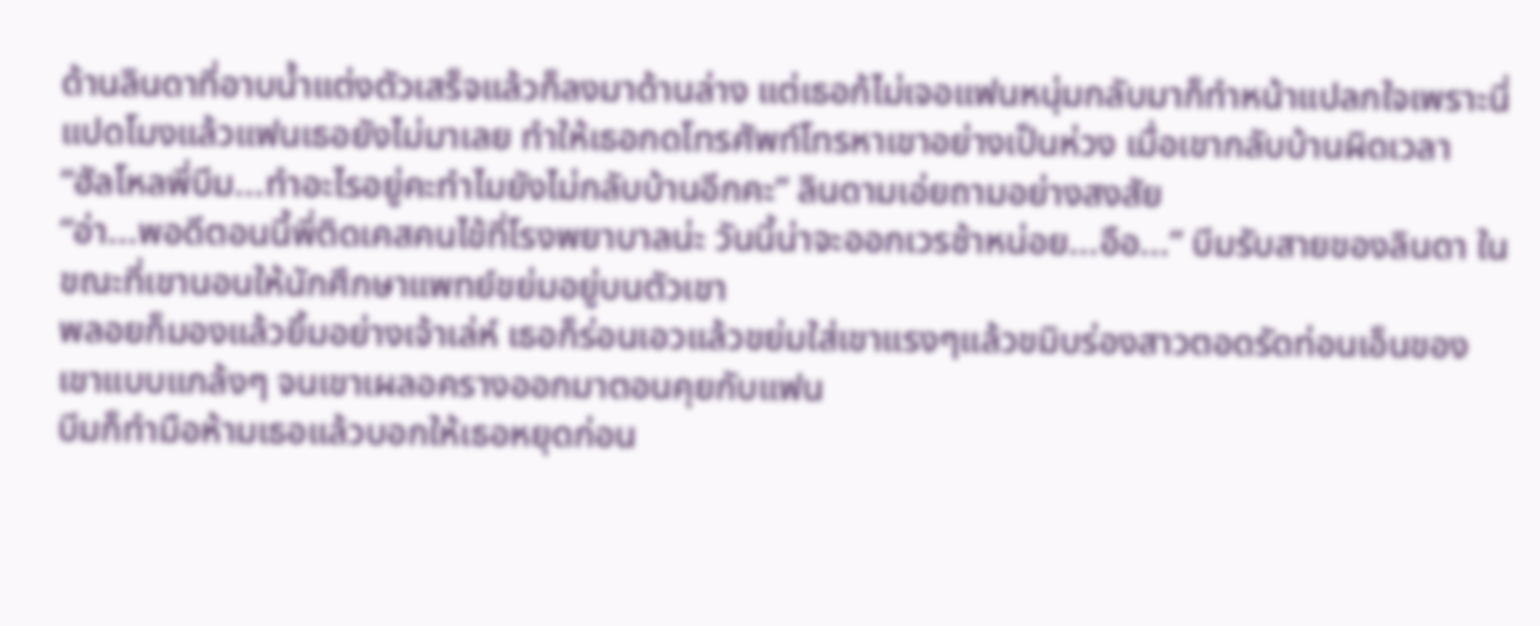ด้านลินดาที่อาบน้ำแต่งตัวเสร็จแล้วก็ลงมาด้านล่าง แต่เธอก้ไม่เจอแฟนหนุ่มกลับมาก็ทำหน้าแปลกใจเพราะนี่แปดโมงแล้วแฟนเธอยังไม่มาเลย ทำให้เธอกดโทรศัพท์โทรหาเขาอย่างเป็นห่วง เมื่อเขากลับบ้านผิดเวลา
“ฮัลโหลพี่บีม...ทำอะไรอยู่คะทำไมยังไม่กลับบ้านอีกคะ” ลินดามเอ่ยถามอย่างสงสัย
“อ่า...พอดีตอนนี้พี่ติดเคสคนไข้ที่โรงพยาบาลน่ะ วันนี้น่าจะออกเวรช้าหน่อย...อือ...” บีมรับสายของลินดา ในขณะที่เขานอนให้นักศึกษาแพทย์ขย่มอยู่บนตัวเขา
พลอยก็มองแล้วยิ้มอย่างเจ้าเล่ห์ เธอก็ร่อนเอวแล้วขย่มใส่เขาแรงๆแล้วขมิบร่องสาวตอดรัดท่อนเอ็นของเขาแบบแกล้งๆ จนเขาเผลอครางออกมาตอนคุยกับแฟน
บีมก็ทำมือห้ามเธอแล้วบอกให้เธอหยุดก่อน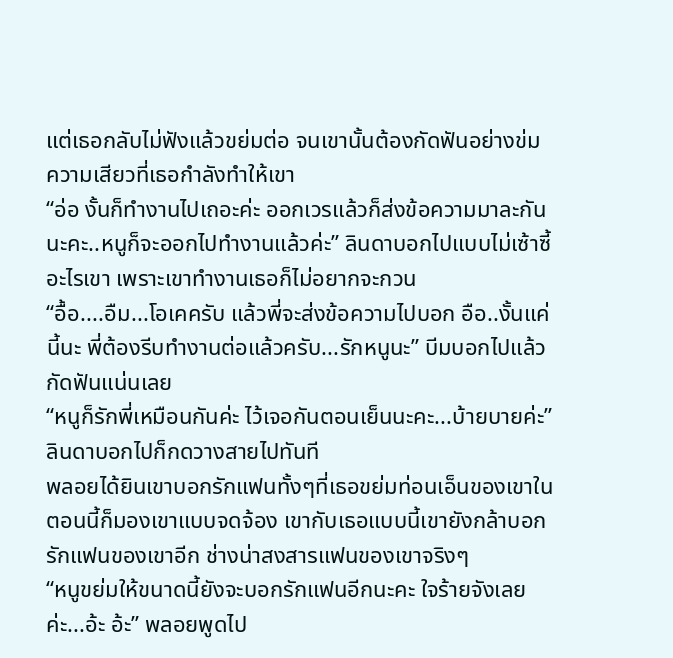แต่เธอกลับไม่ฟังแล้วขย่มต่อ จนเขานั้นต้องกัดฟันอย่างข่มความเสียวที่เธอกำลังทำให้เขา
“อ่อ งั้นก็ทำงานไปเถอะค่ะ ออกเวรแล้วก็ส่งข้อความมาละกันนะคะ..หนูก็จะออกไปทำงานแล้วค่ะ” ลินดาบอกไปแบบไม่เซ้าซี้อะไรเขา เพราะเขาทำงานเธอก็ไม่อยากจะกวน
“อื้อ....อืม...โอเคครับ แล้วพี่จะส่งข้อความไปบอก อือ..งั้นแค่นี้นะ พี่ต้องรีบทำงานต่อแล้วครับ...รักหนูนะ” บีมบอกไปแล้วกัดฟันแน่นเลย
“หนูก็รักพี่เหมือนกันค่ะ ไว้เจอกันตอนเย็นนะคะ...บ้ายบายค่ะ” ลินดาบอกไปก็กดวางสายไปทันที
พลอยได้ยินเขาบอกรักแฟนทั้งๆที่เธอขย่มท่อนเอ็นของเขาในตอนนี้ก็มองเขาแบบจดจ้อง เขากับเธอแบบนี้เขายังกล้าบอกรักแฟนของเขาอีก ช่างน่าสงสารแฟนของเขาจริงๆ
“หนูขย่มให้ขนาดนี้ยังจะบอกรักแฟนอีกนะคะ ใจร้ายจังเลยค่ะ...อ้ะ อ้ะ” พลอยพูดไป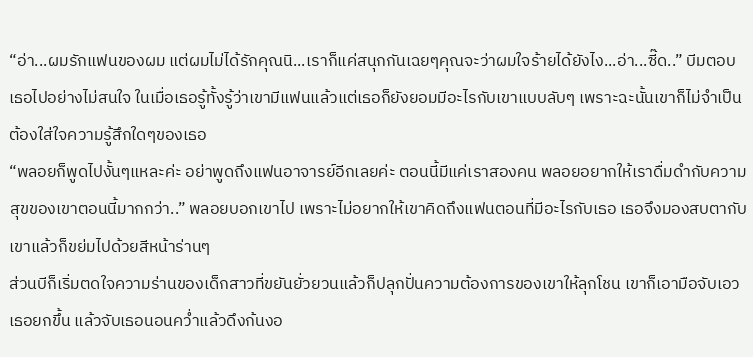“อ่า...ผมรักแฟนของผม แต่ผมไม่ได้รักคุณนิ...เราก็แค่สนุกกันเฉยๆคุณจะว่าผมใจร้ายได้ยังไง...อ่า...ซี๊ด..” บีมตอบเธอไปอย่างไม่สนใจ ในเมื่อเธอรู้ทั้งรู้ว่าเขามีแฟนแล้วแต่เธอก็ยังยอมมีอะไรกับเขาแบบลับๆ เพราะฉะนั้นเขาก็ไม่จำเป็นต้องใส่ใจความรู้สึกใดๆของเธอ
“พลอยก็พูดไปงั้นๆแหละค่ะ อย่าพูดถึงแฟนอาจารย์อีกเลยค่ะ ตอนนี้มีแค่เราสองคน พลอยอยากให้เราดื่มดำกับความสุขของเขาตอนนี้มากกว่า..” พลอยบอกเขาไป เพราะไม่อยากให้เขาคิดถึงแฟนตอนที่มีอะไรกับเธอ เธอจึงมองสบตากับเขาแล้วก็ขย่มไปด้วยสีหน้าร่านๆ
ส่วนบีก็เริ่มตดใจความร่านของเด็กสาวที่ขยันยั่วยวนแล้วก็ปลุกปั่นความต้องการของเขาให้ลุกโชน เขาก็เอามือจับเอวเธอยกขึ้น แล้วจับเธอนอนคว่ำแล้วดึงก้นงอ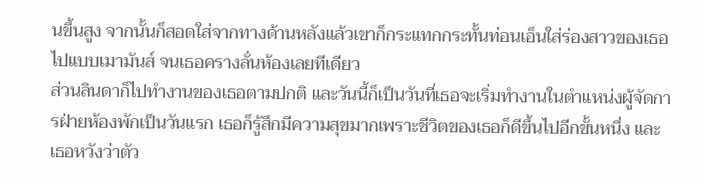นขึ้นสูง จากนั้นก็สอดใส่จากทางด้านหลังแล้วเขาก็กระแทกกระทั้นท่อนเอ็นใส่ร่องสาวของเธอไปแบบเมามันส์ จนเธอครางลั่นห้องเลยทีเดียว
ส่วนลินดาก็ไปทำงานของเธอตามปกติ และวันนี้ก็เป็นวันที่เธอจะเริ่มทำงานในตำแหน่งผู้จัดการฝ่ายห้องพักเป็นวันแรก เธอก็รู้สึกมีความสุขมากเพราะชีวิตของเธอก็ดีขึ้นไปอีกขั้นหนึ่ง และเธอหวังว่าตัว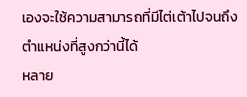เองจะใช้ความสามารถที่มีไต่เต้าไปจนถึงตำแหน่งที่สูงกว่านี้ได้
หลาย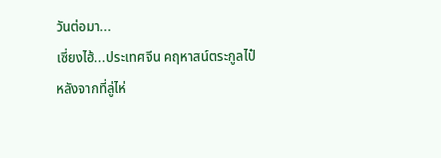วันต่อมา...
เซี่ยงไฮ้...ประเทศจีน คฤหาสน์ตระกูลไป๋
หลังจากที่ลู่ไห่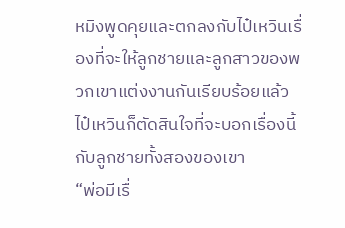หมิงพูดคุยและตกลงกับไป๋เหวินเรื่องที่จะให้ลูกชายและลูกสาวของพวกเขาแต่งงานกันเรียบร้อยแล้ว ไป๋เหวินก็ตัดสินใจที่จะบอกเรื่องนี้กับลูกชายทั้งสองของเขา
“พ่อมีเรื่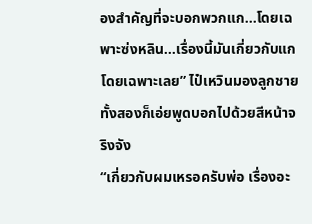องสำคัญที่จะบอกพวกแก...โดยเฉพาะซ่งหลิน...เรื่องนี้มันเกี่ยวกับแกโดยเฉพาะเลย” ไป๋เหวินมองลูกชายทั้งสองก็เอ่ยพูดบอกไปด้วยสีหน้าจริงจัง
“เกี่ยวกับผมเหรอครับพ่อ เรื่องอะ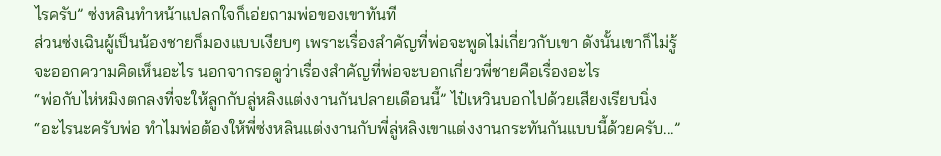ไรครับ” ซ่งหลินทำหน้าแปลกใจก็เอ่ยถามพ่อของเขาทันที
ส่วนซ่งเฉินผู้เป็นน้องชายก็มองแบบเงียบๆ เพราะเรื่องสำคัญที่พ่อจะพูดไม่เกี่ยวกับเขา ดังนั้นเขาก็ไม่รู้จะออกความคิดเห็นอะไร นอกจากรอดูว่าเรื่องสำคัญที่พ่อจะบอกเกี่ยวพี่ชายคือเรื่องอะไร
“พ่อกับไห่หมิงตกลงที่จะให้ลูกกับลู่หลิงแต่งงานกันปลายเดือนนี้” ไป๋เหวินบอกไปด้วยเสียงเรียบนิ่ง
“อะไรนะครับพ่อ ทำไมพ่อต้องให้พี่ซ่งหลินแต่งงานกับพี่ลู่หลิงเขาแต่งงานกระทันกันแบบนี้ด้วยครับ...”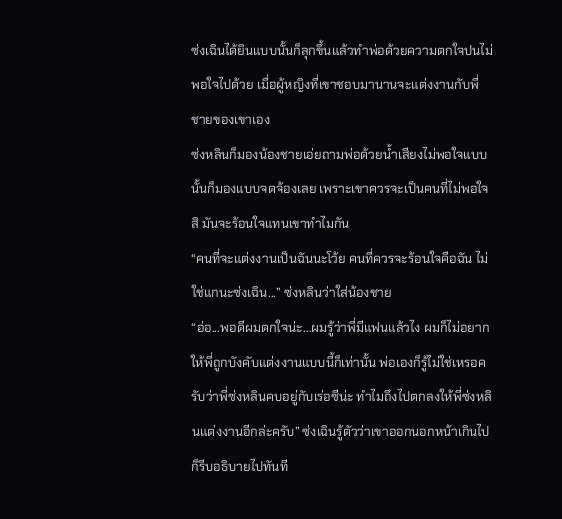ซ่งเฉินได้ยินแบบนั้นก็ลุกขึ้นแล้วทำพ่อด้วยความตกใจปนไม่พอใจไปด้วย เมื่อผู้หญิงที่เขาชอบมานานจะแต่งงานกับพี่ชายของเขาเอง
ซ่งหลินก็มองน้องชายเอ่ยถามพ่อด้วยน้ำเสียงไม่พอใจแบบนั้นก็มองแบบจดจ้องเลย เพราะเขาควรจะเป็นคนที่ไม่พอใจสิ มันจะร้อนใจแทนเขาทำไมกัน
“คนที่จะแต่งงานเป็นฉันนะโว้ย คนที่ควรจะร้อนใจคือฉัน ไม่ใช่แกนะซ่งเฉิน...” ซ่งหลินว่าใส่น้องชาย
“อ่อ...พอดีผมตกใจน่ะ...ผมรู้ว่าพี่มีแฟนแล้วไง ผมก็ไม่อยากให้พี่ถูกบังคับแต่งงานแบบนี้ก็เท่านั้น พ่อเองก็รู้ไม่ใช่เหรอครับว่าพี่ซ่งหลินคบอยู่กับเร่อซีน่ะ ทำไมถึงไปตกลงให้พี่ซ่งหลินแต่งงานอีกล่ะครับ” ซ่งเฉินรู้ตัวว่าเขาออกนอกหน้าเกินไปก็รีบอธิบายไปทันที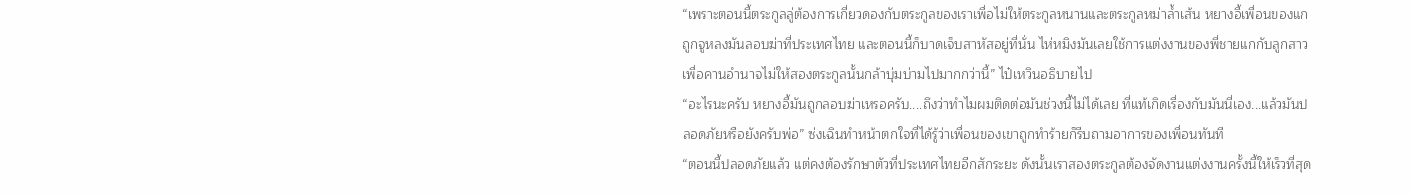“เพราะตอนนี้ตระกูลลู่ต้องการเกี่ยวดองกับตระกูลของเราเพื่อไม่ให้ตระกูลหนานและตระกูลหม่าล้ำเส้น หยางอี้เพื่อนของแกถูกจูหลงมันลอบฆ่าที่ประเทศไทย และตอนนี้ก็บาดเจ็บสาหัสอยู่ที่นั่น ไห่หมิงมันเลยใช้การแต่งงานของพี่ชายแกกับลูกสาว เพื่อคานอำนาจไม่ให้สองตระกูลนั้นกล้าบุ่มบ่ามไปมากกว่านี้” ไป๋เหวินอธิบายไป
“อะไรนะครับ หยางอี้มันถูกลอบฆ่าเหรอครับ....ถึงว่าทำไมผมติดต่อมันช่วงนี้ไม่ได้เลย ที่แท้เกิดเรื่องกับมันนี่เอง...แล้วมันปลอดภัยหรือยังครับพ่อ” ซ่งเฉินทำหน้าตกใจที่ได้รู้ว่าเพื่อนของเขาถูกทำร้ายก็รีบถามอาการของเพื่อนทันที
“ตอนนี้ปลอดภัยแล้ว แต่คงต้องรักษาตัวที่ประเทศไทยอีกสักระยะ ดังนั้นเราสองตระกูลต้องจัดงานแต่งงานครั้งนี้ให้เร็วที่สุด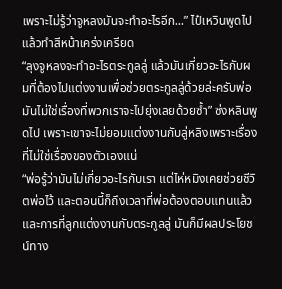เพราะไม่รู้ว่าจูหลงมันจะทำอะไรอีก...” ไป๋เหวินพูดไปแล้วทำสีหน้าเคร่งเครียด
“ลุงจูหลงจะทำอะไรตระกูลลู่ แล้วมันเกี่ยวอะไรกับผมที่ต้องไปแต่งงานเพื่อช่วยตระกูลลู่ด้วยล่ะครับพ่อ มันไม่ใช่เรื่องที่พวกเราจะไปยุ่งเลยด้วยซ้ำ” ซ่งหลินพูดไป เพราะเขาจะไม่ยอมแต่งงานกับลู่หลิงเพราะเรื่องที่ไม่ใช่เรื่องของตัวเองแน่
“พ่อรู้ว่ามันไม่เกี่ยวอะไรกับเรา แต่ไห่หมิงเคยช่วยชีวิตพ่อไว้ และตอนนี้ก็ถึงเวลาที่พ่อต้องตอบแทนแล้ว และการที่ลูกแต่งงานกับตระกูลลู่ มันก็มีผลประโยชน์ทาง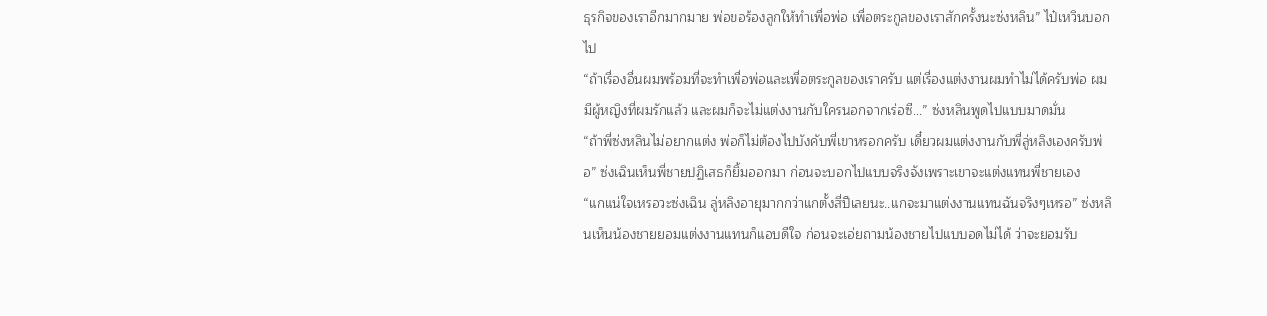ธุรกิจของเราอีกมากมาย พ่อขอร้องลูกให้ทำเพื่อพ่อ เพื่อตระกูลของเราสักครั้งนะซ่งหลิน” ไป๋เหวินบอกไป
“ถ้าเรื่องอื่นผมพร้อมที่จะทำเพื่อพ่อและเพื่อตระกูลของเราครับ แต่เรื่องแต่งงานผมทำไม่ได้ครับพ่อ ผมมีผู้หญิงที่ผมรักแล้ว และผมก็จะไม่แต่งงานกับใครนอกจากเร่อซี...” ซ่งหลินพูดไปแบบมาดมั่น
“ถ้าพี่ซ่งหลินไม่อยากแต่ง พ่อก็ไม่ต้องไปบังคับพี่เขาหรอกครับ เดี๋ยวผมแต่งงานกับพี่ลู่หลิงเองครับพ่อ” ซ่งเฉินเห็นพี่ชายปฏิเสธก็ยิ้มออกมา ก่อนจะบอกไปแบบจริงจังเพราะเขาจะแต่งแทนพี่ชายเอง
“แกแน่ใจเหรอวะซ่งเฉิน ลู่หลิงอายุมากกว่าแกตั้งสี่ปีเลยนะ..แกจะมาแต่งงานแทนฉันจริงๆเหรอ” ซ่งหลินเห็นน้องชายยอมแต่งงานแทนก็แอบดีใจ ก่อนจะเอ่ยถามน้องชายไปแบบอดไม่ได้ ว่าจะยอมรับ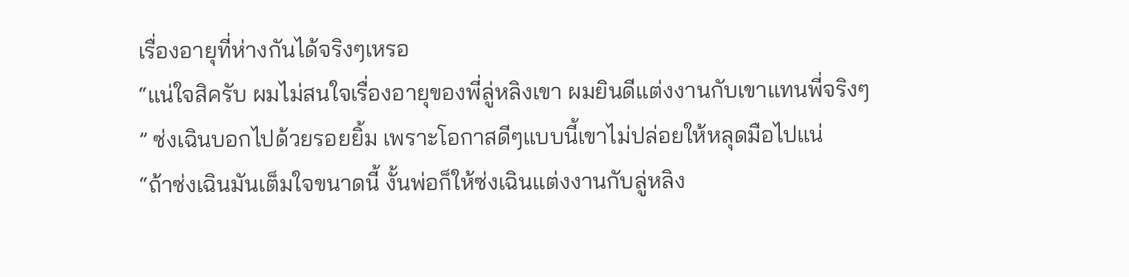เรื่องอายุที่ห่างกันได้จริงๆเหรอ
“แน่ใจสิครับ ผมไม่สนใจเรื่องอายุของพี่ลู่หลิงเขา ผมยินดีแต่งงานกับเขาแทนพี่จริงๆ ” ซ่งเฉินบอกไปด้วยรอยยิ้ม เพราะโอกาสดีๆแบบนี้เขาไม่ปล่อยให้หลุดมือไปแน่
“ถ้าซ่งเฉินมันเต็มใจขนาดนี้ งั้นพ่อก็ให้ซ่งเฉินแต่งงานกับลู่หลิง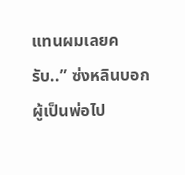แทนผมเลยครับ..” ซ่งหลินบอกผู้เป็นพ่อไป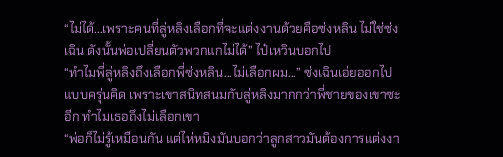“ไม่ได้...เพราะคนที่ลู่หลิงเลือกที่จะแต่งงานด้วยคือซ่งหลิน ไม่ใช่ซ่งเฉิน ดังนั้นพ่อเปลี่ยนตัวพวกแกไม่ได้” ไป๋เหวินบอกไป
“ทำไมพี่ลู่หลิงถึงเลือกพี่ซ่งหลิน...ไม่เลือกผม...” ซ่งเฉินเอ่ยออกไปแบบครุ่นคิด เพราะเขาสนิทสนมกับลู่หลิงมากกว่าพี่ชายของเขาซะอีก ทำไมเธอถึงไม่เลือกเขา
“พ่อก็ไม่รู้เหมือนกัน แต่ไห่หมิงมันบอกว่าลูกสาวมันต้องการแต่งงา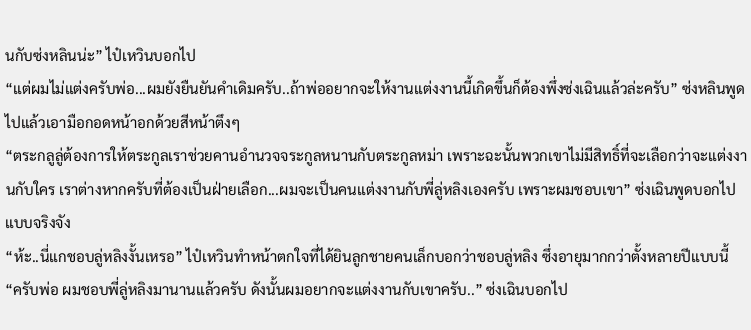นกับซ่งหลินน่ะ” ไป๋เหวินบอกไป
“แต่ผมไม่แต่งครับพ่อ...ผมยังยืนยันคำเดิมครับ..ถ้าพ่ออยากจะให้งานแต่งงานนี้เกิดขึ้นก็ต้องพึ่งซ่งเฉินแล้วล่ะครับ” ซ่งหลินพูดไปแล้วเอามือกอดหน้าอกด้วยสีหน้าตึงๆ
“ตระกลูลู่ต้องการให้ตระกูลเราช่วยคานอำนวจจระกูลหนานกับตระกูลหม่า เพราะฉะนั้นพวกเขาไม่มีสิทธิ์ที่จะเลือกว่าจะแต่งงานกับใคร เราต่างหากครับที่ต้องเป็นฝ่ายเลือก...ผมจะเป็นคนแต่งงานกับพี่ลู่หลิงเองครับ เพราะผมชอบเขา” ซ่งเฉินพูดบอกไปแบบจริงจัง
“ห้ะ..นี่แกชอบลู่หลิงงั้นเหรอ” ไป๋เหวินทำหน้าตกใจที่ได้ยินลูกชายคนเล็กบอกว่าชอบลู่หลิง ซึ่งอายุมากกว่าตั้งหลายปีแบบนี้
“ครับพ่อ ผมชอบพี่ลู่หลิงมานานแล้วครับ ดังนั้นผมอยากจะแต่งงานกับเขาครับ..” ซ่งเฉินบอกไป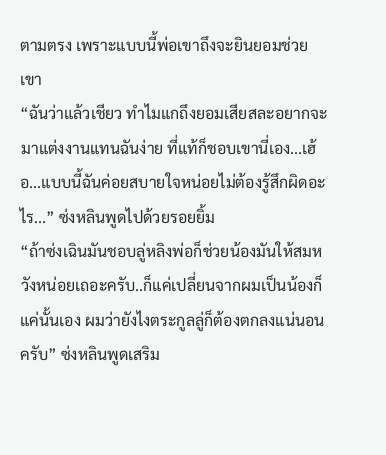ตามตรง เพราะแบบนี้พ่อเขาถึงจะยินยอมช่วยเขา
“ฉันว่าแล้วเชียว ทำไมแกถึงยอมเสียสละอยากจะมาแต่งงานแทนฉันง่าย ที่แท้ก็ชอบเขานี่เอง...เฮ้อ...แบบนี้ฉันค่อยสบายใจหน่อยไม่ต้องรู้สึกผิดอะไร...” ซ่งหลินพูดไปด้วยรอยยิ้ม
“ถ้าซ่งเฉินมันชอบลู่หลิงพ่อก็ช่วยน้องมันให้สมหวังหน่อยเถอะครับ..ก็แค่เปลี่ยนจากผมเป็นน้องก็แค่นั้นเอง ผมว่ายังไงตระกูลลู่ก็ต้องตกลงแน่นอนครับ” ซ่งหลินพูดเสริม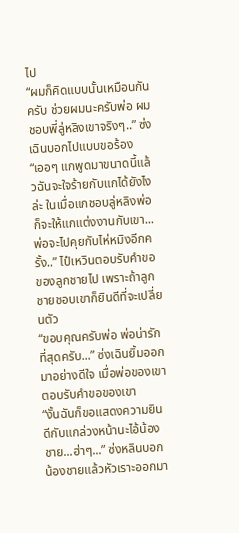ไป
“ผมก็คิดแบบนั้นเหมือนกันครับ ช่วยผมนะครับพ่อ ผมชอบพี่ลู่หลิงเขาจริงๆ..” ซ่งเฉินบอกไปแบบขอร้อง
“เออๆ แกพูดมาขนาดนี้แล้วฉันจะใจร้ายกับแกได้ยังไงล่ะ ในเมื่อแกชอบลู่หลิงพ่อก็จะให้แกแต่งงานกับเขา...พ่อจะไปคุยกับไห่หมิงอีกครั้ง..” ไป๋เหวินตอบรับคำขอของลูกชายไป เพราะถ้าลูกชายชอบเขาก็ยินดีที่จะเปลี่ยนตัว
“ขอบคุณครับพ่อ พ่อน่ารักที่สุดครับ...” ซ่งเฉินยิ้มออกมาอย่างดีใจ เมื่อพ่อของเขาตอบรับคำขอของเขา
“งั้นฉันก็ขอแสดงความยินดีกับแกล่วงหน้านะไอ้น้องชาย...ฮ่าๆ...” ซ่งหลินบอกน้องชายแล้วหัวเราะออกมา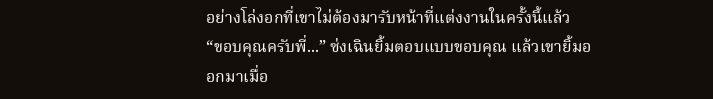อย่างโล่งอกที่เขาไม่ต้องมารับหน้าที่แต่งงานในครั้งนี้แล้ว
“ขอบคุณครับพี่...” ซ่งเฉินยิ้มตอบแบบขอบคุณ แล้วเขายิ้มออกมาเมื่อ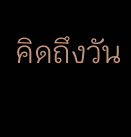คิดถึงวัน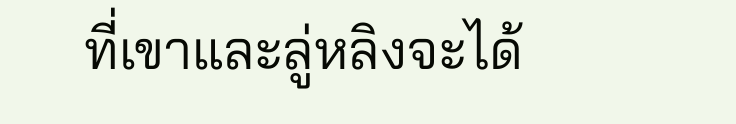ที่เขาและลู่หลิงจะได้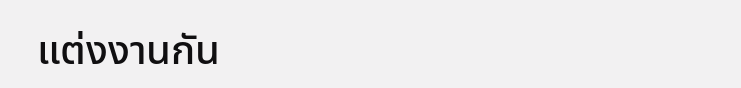แต่งงานกัน